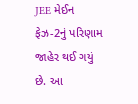JEE મેઈન ફેઝ-2નું પરિણામ જાહેર થઈ ગયું છે. આ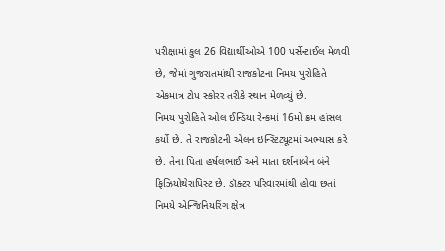પરીક્ષામાં કુલ 26 વિદ્યાર્થીઓએ 100 પર્સેન્ટાઈલ મેળવી છે, જેમાં ગુજરાતમાંથી રાજકોટના નિમય પુરોહિતે એકમાત્ર ટોપ સ્કોરર તરીકે સ્થાન મેળવ્યું છે.
નિમય પુરોહિતે ઓલ ઈન્ડિયા રેન્કમાં 16મો ક્રમ હાંસલ કર્યો છે. તે રાજકોટની એલન ઇન્સ્ટિટ્યૂટમાં અભ્યાસ કરે છે. તેના પિતા હર્ષલભાઈ અને માતા દર્શનાબેન બંને ફિઝિયોથેરાપિસ્ટ છે. ડૉક્ટર પરિવારમાંથી હોવા છતાં નિમયે એન્જિનિયરિંગ ક્ષેત્ર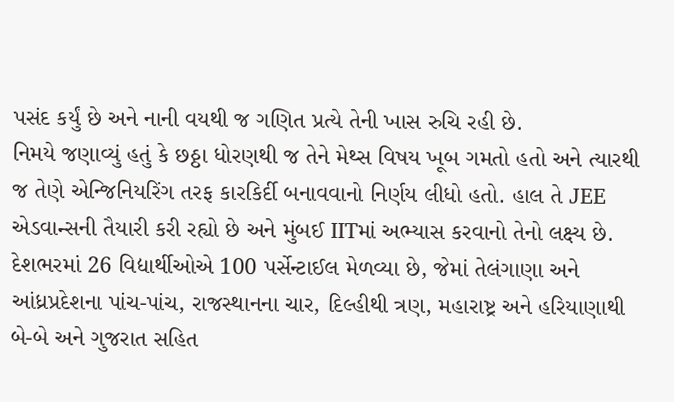પસંદ કર્યું છે અને નાની વયથી જ ગણિત પ્રત્યે તેની ખાસ રુચિ રહી છે.
નિમયે જણાવ્યું હતું કે છઠ્ઠા ધોરણથી જ તેને મેથ્સ વિષય ખૂબ ગમતો હતો અને ત્યારથી જ તેણે એન્જિનિયરિંગ તરફ કારકિર્દી બનાવવાનો નિર્ણય લીધો હતો. હાલ તે JEE એડવાન્સની તૈયારી કરી રહ્યો છે અને મુંબઈ IITમાં અભ્યાસ કરવાનો તેનો લક્ષ્ય છે.
દેશભરમાં 26 વિદ્યાર્થીઓએ 100 પર્સેન્ટાઈલ મેળવ્યા છે, જેમાં તેલંગાણા અને આંધ્રપ્રદેશના પાંચ-પાંચ, રાજસ્થાનના ચાર, દિલ્હીથી ત્રણ, મહારાષ્ટ્ર અને હરિયાણાથી બે-બે અને ગુજરાત સહિત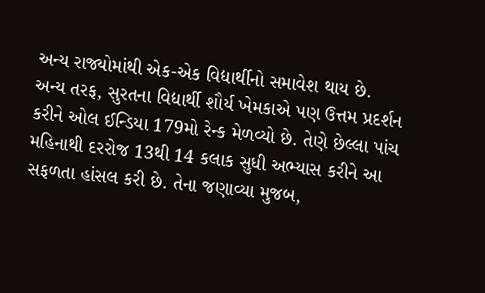અન્ય રાજ્યોમાંથી એક-એક વિદ્યાર્થીનો સમાવેશ થાય છે.
અન્ય તરફ, સુરતના વિદ્યાર્થી શૌર્ય ખેમકાએ પણ ઉત્તમ પ્રદર્શન કરીને ઓલ ઈન્ડિયા 179મો રેન્ક મેળવ્યો છે. તેણે છેલ્લા પાંચ મહિનાથી દરરોજ 13થી 14 કલાક સુધી અભ્યાસ કરીને આ સફળતા હાંસલ કરી છે. તેના જણાવ્યા મુજબ,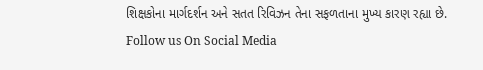શિક્ષકોના માર્ગદર્શન અને સતત રિવિઝન તેના સફળતાના મુખ્ય કારણ રહ્યા છે.
Follow us On Social Media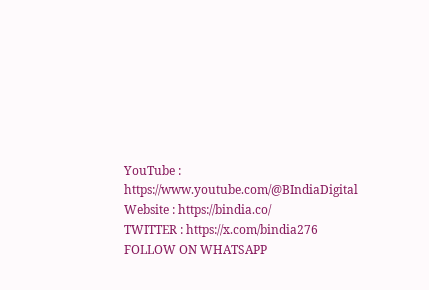YouTube : https://www.youtube.com/@BIndiaDigital
Website : https://bindia.co/
TWITTER : https://x.com/bindia276
FOLLOW ON WHATSAPP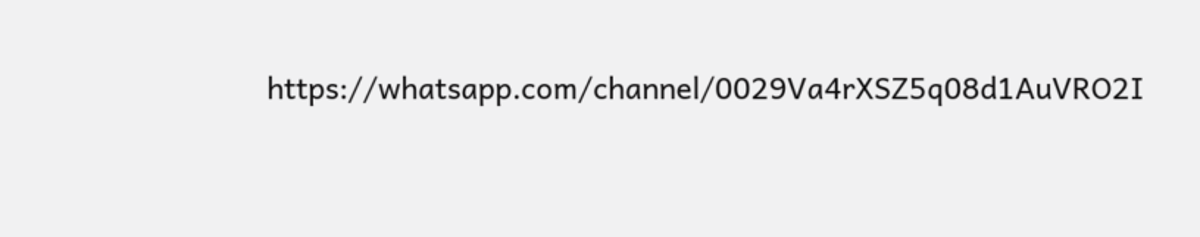https://whatsapp.com/channel/0029Va4rXSZ5q08d1AuVRO2I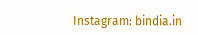Instagram: bindia.in